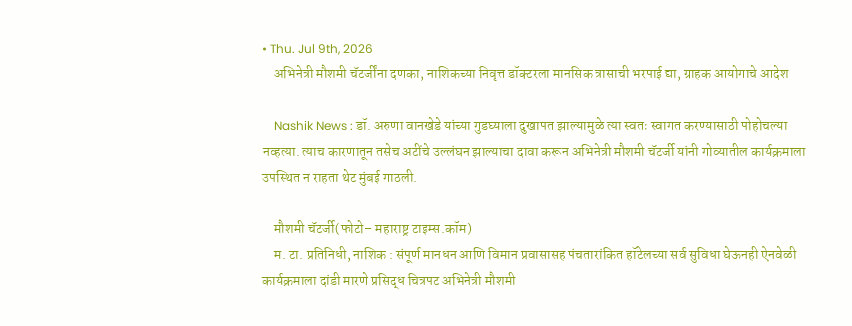• Thu. Jul 9th, 2026
    अभिनेत्री मौशमी चॅटर्जींना दणका, नाशिकच्या निवृत्त डॉक्टरला मानसिक त्रासाची भरपाई द्या, ग्राहक आयोगाचे आदेश

    Nashik News : डॉ. अरुणा वानखेडे यांच्या गुडघ्याला दुखापत झाल्यामुळे त्या स्वतः स्वागत करण्यासाठी पोहोचल्या नव्हत्या. त्याच कारणातून तसेच अटींचे उल्लंघन झाल्याचा दावा करून अभिनेत्री मौशमी चॅटर्जी यांनी गोव्यातील कार्यक्रमाला उपस्थित न राहता थेट मुंबई गाठली.

    मौशमी चॅटर्जी(फोटो– महाराष्ट्र टाइम्स.कॉम)
    म. टा. प्रतिनिधी, नाशिक : संपूर्ण मानधन आणि विमान प्रवासासह पंचतारांकित हॉटेलच्या सर्व सुविधा घेऊनही ऐनवेळी कार्यक्रमाला दांडी मारणे प्रसिद्ध चित्रपट अभिनेत्री मौशमी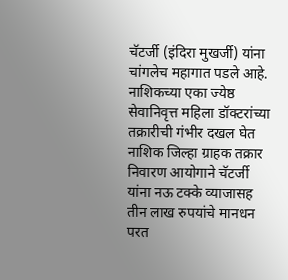चॅटर्जी (इंदिरा मुखर्जी) यांना चांगलेच महागात पडले आहे. नाशिकच्या एका ज्येष्ठ सेवानिवृत्त महिला डॉक्टरांच्या तक्रारीची गंभीर दखल घेत नाशिक जिल्हा ग्राहक तक्रार निवारण आयोगाने चॅटर्जी यांना नऊ टक्के व्याजासह तीन लाख रुपयांचे मानधन परत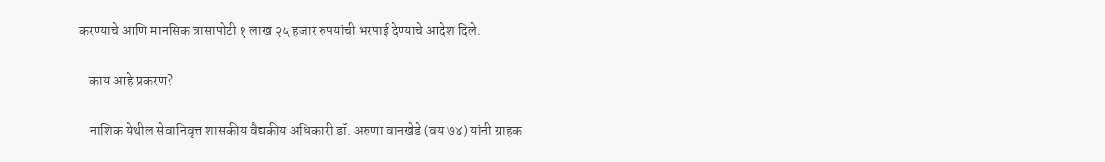करण्याचे आणि मानसिक त्रासापोटी १ लाख २५ हजार रुपयांची भरपाई देण्याचे आदेश दिले.

    काय आहे प्रकरण?

    नाशिक येथील सेवानिवृत्त शासकीय वैद्यकीय अधिकारी डॉ. अरुणा वानखेडे (वय ७४) यांनी ग्राहक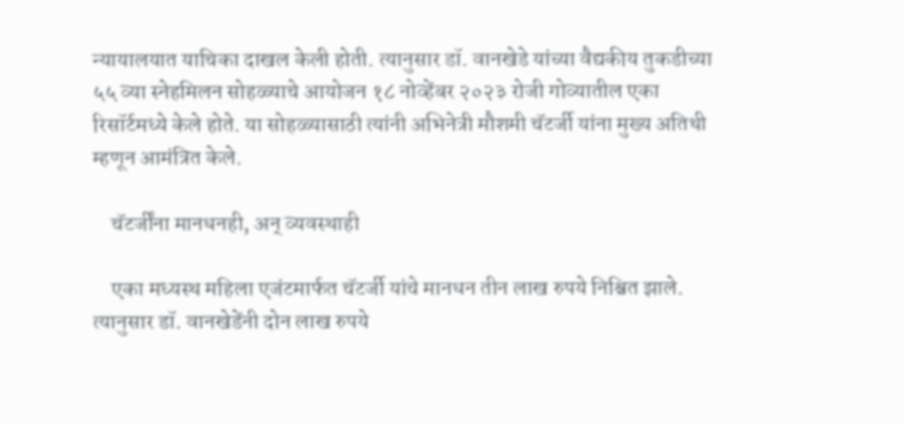न्यायालयात याचिका दाखल केली होती. त्यानुसार डॉ. वानखेडे यांच्या वैद्यकीय तुकडीच्या ५५ व्या स्नेहमिलन सोहळ्याचे आयोजन १८ नोव्हेंबर २०२३ रोजी गोव्यातील एका रिसॉर्टमध्ये केले होते. या सोहळ्यासाठी त्यांनी अभिनेत्री मौशमी चॅटर्जी यांना मुख्य अतिथी म्हणून आमंत्रित केले.

    चॅटर्जींना मानधनही, अन् व्यवस्थाही

    एका मध्यस्थ महिला एजंटमार्फत चॅटर्जी यांचे मानधन तीन लाख रुपये निश्चित झाले. त्यानुसार डॉ. वानखेडेंनी दोन लाख रुपये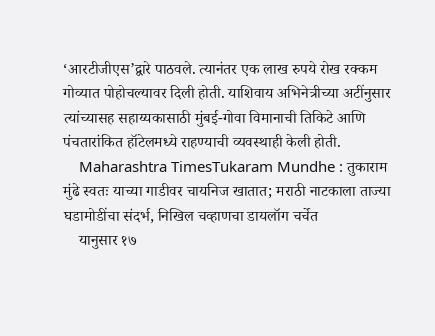‘आरटीजीएस’द्वारे पाठवले. त्यानंतर एक लाख रुपये रोख रक्कम गोव्यात पोहोचल्यावर दिली होती. याशिवाय अभिनेत्रीच्या अटींनुसार त्यांच्यासह सहाय्यकासाठी मुंबई-गोवा विमानाची तिकिटे आणि पंचतारांकित हॉटेलमध्ये राहण्याची व्यवस्थाही केली होती.
    Maharashtra TimesTukaram Mundhe : तुकाराम मुंढे स्वतः याच्या गाडीवर चायनिज खातात; मराठी नाटकाला ताज्या घडामोडींचा संदर्भ, निखिल चव्हाणचा डायलॉग चर्चेत
    यानुसार १७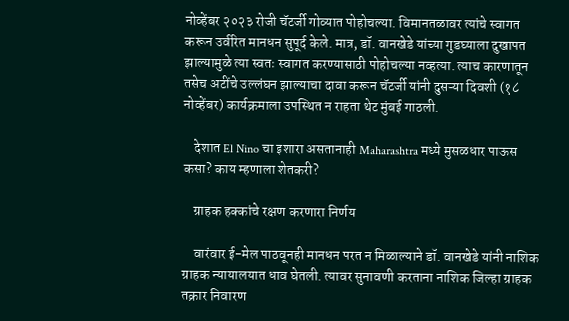नोव्हेंबर २०२३ रोजी चॅटर्जी गोव्यात पोहोचल्या. विमानतळावर त्यांचे स्वागत करून उर्वरित मानधन सुपूर्द केले. मात्र, डॉ. वानखेडे यांच्या गुडघ्याला दुखापत झाल्यामुळे त्या स्वतः स्वागत करण्यासाठी पोहोचल्या नव्हत्या. त्याच कारणातून तसेच अटींचे उल्लंघन झाल्याचा दावा करून चॅटर्जी यांनी दुसऱ्या दिवशी (१८ नोव्हेंबर) कार्यक्रमाला उपस्थित न राहता थेट मुंबई गाठली.

    देशात El Nino चा इशारा असतानाही Maharashtra मध्ये मुसळधार पाऊस कसा? काय म्हणाला शेतकरी?

    ग्राहक हक्कांचे रक्षण करणारा निर्णय

    वारंवार ई-मेल पाठवूनही मानधन परत न मिळाल्याने डॉ. वानखेडे यांनी नाशिक ग्राहक न्यायालयात धाव घेतली. त्यावर सुनावणी करताना नाशिक जिल्हा ग्राहक तक्रार निवारण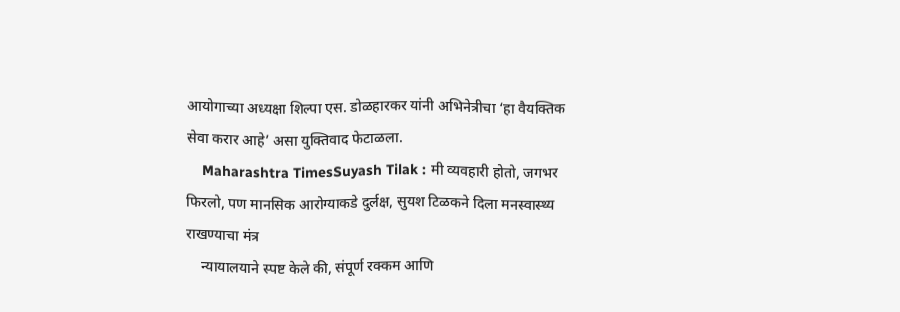आयोगाच्या अध्यक्षा शिल्पा एस. डोळहारकर यांनी अभिनेत्रीचा ‘हा वैयक्तिक सेवा करार आहे’ असा युक्तिवाद फेटाळला.
    Maharashtra TimesSuyash Tilak : मी व्यवहारी होतो, जगभर फिरलो, पण मानसिक आरोग्याकडे दुर्लक्ष, सुयश टिळकने दिला मनस्वास्थ्य राखण्याचा मंत्र
    न्यायालयाने स्पष्ट केले की, संपूर्ण रक्कम आणि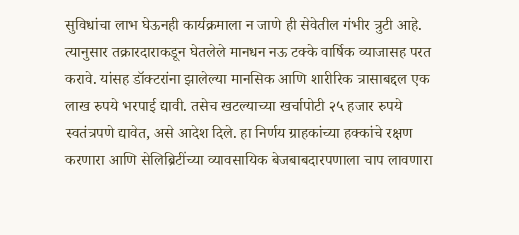सुविधांचा लाभ घेऊनही कार्यक्रमाला न जाणे ही सेवेतील गंभीर त्रुटी आहे. त्यानुसार तक्रारदाराकडून घेतलेले मानधन नऊ टक्के वार्षिक व्याजासह परत करावे. यांसह डॉक्टरांना झालेल्या मानसिक आणि शारीरिक त्रासाबद्दल एक लाख रुपये भरपाई द्यावी. तसेच खटल्याच्या खर्चापोटी २५ हजार रुपये स्वतंत्रपणे द्यावेत, असे आदेश दिले. हा निर्णय ग्राहकांच्या हक्कांचे रक्षण करणारा आणि सेलिब्रिटींच्या व्यावसायिक बेजबाबदारपणाला चाप लावणारा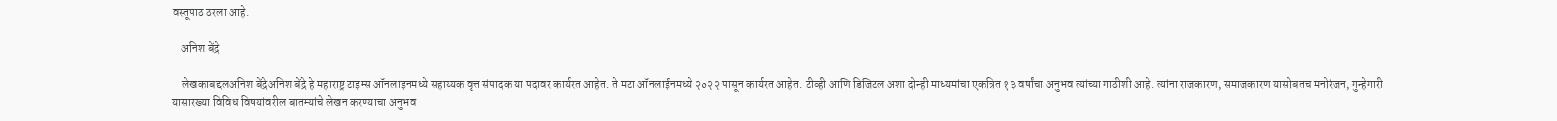वस्तूपाठ ठरला आहे.

    अनिश बेंद्रे

    लेखकाबद्दलअनिश बेंद्रेअनिश बेंद्रे हे महाराष्ट्र टाइम्स ऑनलाइनमध्ये सहाय्यक वृत्त संपादक या पदावर कार्यरत आहेत. ते मटा ऑनलाईनमध्ये २०२२ पासून कार्यरत आहेत. टीव्ही आणि डिजिटल अशा दोन्ही माध्यमांचा एकत्रित १३ वर्षांचा अनुभव त्यांच्या गाठीशी आहे. त्यांना राजकारण, समाजकारण यासोबतच मनोरंजन, गुन्हेगारी यासारख्या विविध विषयांवरील बातम्यांचे लेखन करण्याचा अनुभव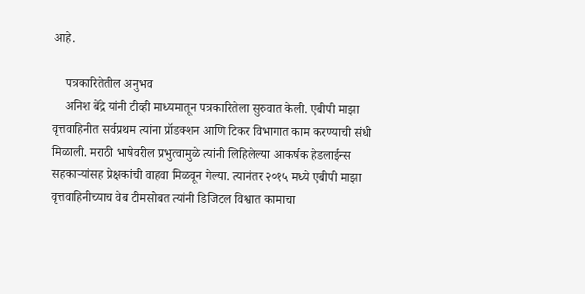आहे.

    पत्रकारितेतील अनुभव
    अनिश बेंद्रे यांनी टीव्ही माध्यमातून पत्रकारितेला सुरुवात केली. एबीपी माझा वृत्तवाहिनीत सर्वप्रथम त्यांना प्रॉडक्शन आणि टिकर विभागात काम करण्याची संधी मिळाली. मराठी भाषेवरील प्रभुत्वामुळे त्यांनी लिहिलेल्या आकर्षक हेडलाईन्स सहकाऱ्यांसह प्रेक्षकांची वाहवा मिळवून गेल्या. त्यानंतर २०१५ मध्ये एबीपी माझा वृत्तवाहिनीच्याच वेब टीमसोबत त्यांनी डिजिटल विश्वात कामाचा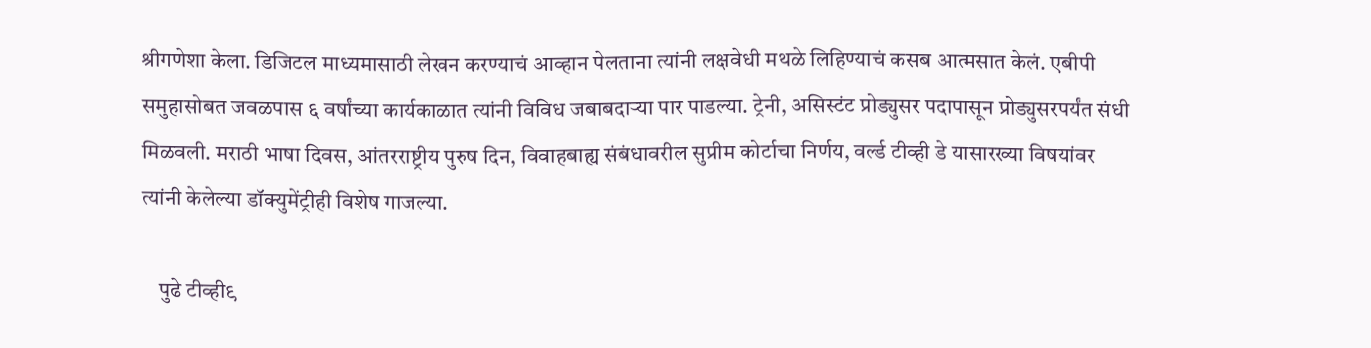श्रीगणेशा केला. डिजिटल माध्यमासाठी लेखन करण्याचं आव्हान पेलताना त्यांनी लक्षवेधी मथळे लिहिण्याचं कसब आत्मसात केलं. एबीपी समुहासोबत जवळपास ६ वर्षांच्या कार्यकाळात त्यांनी विविध जबाबदाऱ्या पार पाडल्या. ट्रेनी, असिस्टंट प्रोड्युसर पदापासून प्रोड्युसरपर्यंत संधी मिळवली. मराठी भाषा दिवस, आंतरराष्ट्रीय पुरुष दिन, विवाहबाह्य संबंधावरील सुप्रीम कोर्टाचा निर्णय, वर्ल्ड टीव्ही डे यासारख्या विषयांवर त्यांनी केलेल्या डॉक्युमेंट्रीही विशेष गाजल्या.

    पुढे टीव्ही९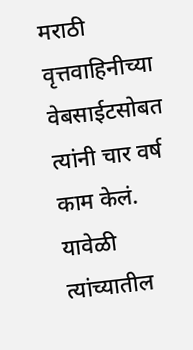मराठी वृत्तवाहिनीच्या वेबसाईटसोबत त्यांनी चार वर्ष काम केलं. यावेळी त्यांच्यातील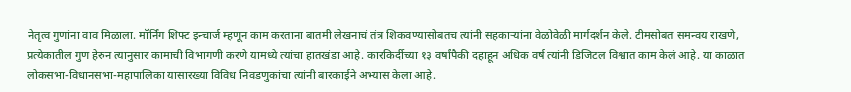नेतृत्व गुणांना वाव मिळाला. मॉर्निंग शिफ्ट इन्चार्ज म्हणून काम करताना बातमी लेखनाचं तंत्र शिकवण्यासोबतच त्यांनी सहकाऱ्यांना वेळोवेळी मार्गदर्शन केले. टीमसोबत समन्वय राखणे, प्रत्येकातील गुण हेरुन त्यानुसार कामाची विभागणी करणे यामध्ये त्यांचा हातखंडा आहे. कारकिर्दीच्या १३ वर्षांपैकी दहाहून अधिक वर्ष त्यांनी डिजिटल विश्वात काम केलं आहे. या काळात लोकसभा-विधानसभा-महापालिका यासारख्या विविध निवडणुकांचा त्यांनी बारकाईने अभ्यास केला आहे.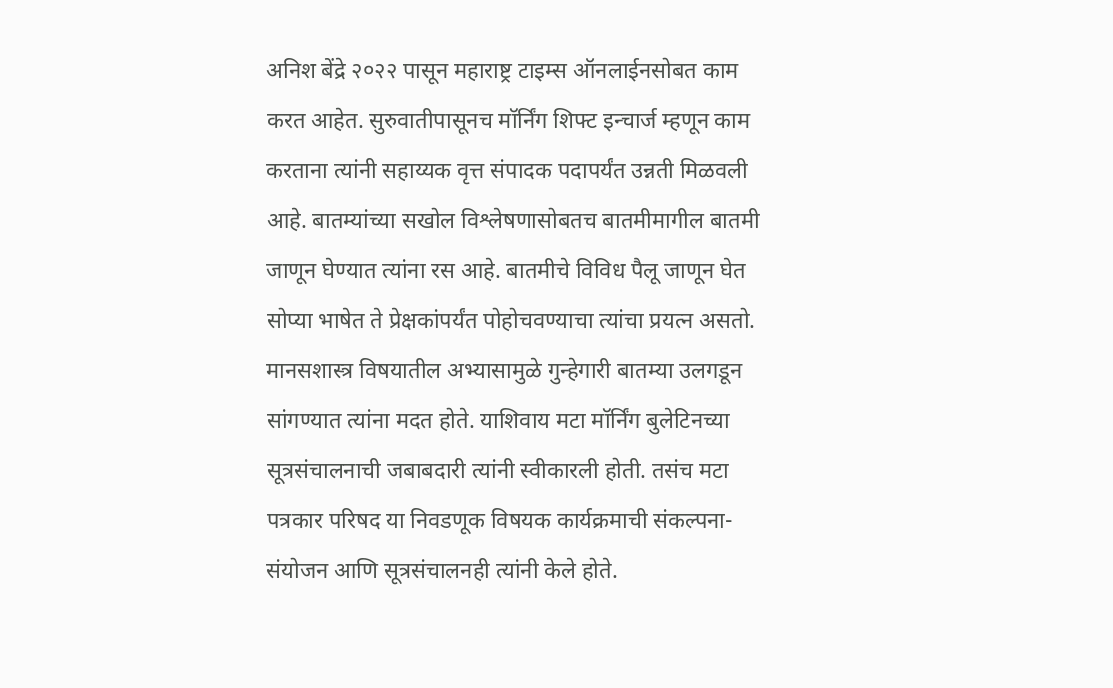अनिश बेंद्रे २०२२ पासून महाराष्ट्र टाइम्स ऑनलाईनसोबत काम करत आहेत. सुरुवातीपासूनच मॉर्निंग शिफ्ट इन्चार्ज म्हणून काम करताना त्यांनी सहाय्यक वृत्त संपादक पदापर्यंत उन्नती मिळवली आहे. बातम्यांच्या सखोल विश्लेषणासोबतच बातमीमागील बातमी जाणून घेण्यात त्यांना रस आहे. बातमीचे विविध पैलू जाणून घेत सोप्या भाषेत ते प्रेक्षकांपर्यंत पोहोचवण्याचा त्यांचा प्रयत्न असतो. मानसशास्त्र विषयातील अभ्यासामुळे गुन्हेगारी बातम्या उलगडून सांगण्यात त्यांना मदत होते. याशिवाय मटा मॉर्निंग बुलेटिनच्या सूत्रसंचालनाची जबाबदारी त्यांनी स्वीकारली होती. तसंच मटा पत्रकार परिषद या निवडणूक विषयक कार्यक्रमाची संकल्पना-संयोजन आणि सूत्रसंचालनही त्यांनी केले होते.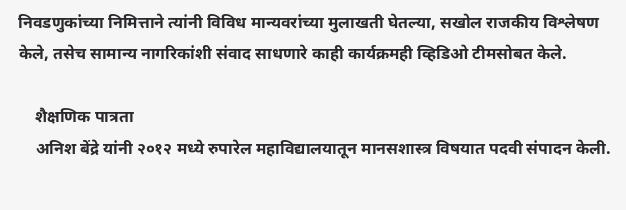निवडणुकांच्या निमित्ताने त्यांनी विविध मान्यवरांच्या मुलाखती घेतल्या, सखोल राजकीय विश्लेषण केले, तसेच सामान्य नागरिकांशी संवाद साधणारे काही कार्यक्रमही व्हिडिओ टीमसोबत केले.

    शैक्षणिक पात्रता
    अनिश बेंद्रे यांनी २०१२ मध्ये रुपारेल महाविद्यालयातून मानसशास्त्र विषयात पदवी संपादन केली.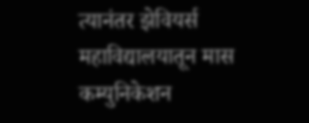त्यानंतर झेवियर्स महाविद्यालयातून मास कम्युनिकेशन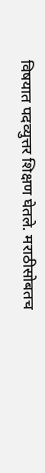विषयात पदव्युत्तर शिक्षण घेतले. मराठीसोबतच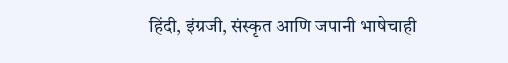हिंदी, इंग्रजी, संस्कृत आणि जपानी भाषेचाही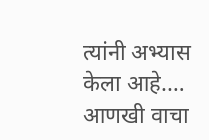त्यांनी अभ्यास केला आहे.… आणखी वाचा